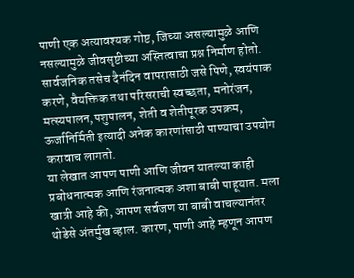पाणी एक अत्यावश्यक गोष्ट, जिच्या असल्यामुळे आणि नसल्यामुळे जीवसृष्टीच्या अस्तित्वाचा प्रश्न निर्माण होतो. सार्वजनिक तसेच दैनंदिन वापरासाठी जसे पिणे, स्वयंपाक करणे, वैयक्तिक तथा परिसराची स्वच्छता, मनोरंजन, मत्स्यपालन,पशुपालन, शेती व शेतीपूरक उपक्रम, ऊर्जानिर्मिती इत्यादी अनेक कारणांसाठी पाण्याचा उपयोग करावाच लागतो.
या लेखात आपण पाणी आणि जीवन यातल्या काही प्रबोधनात्मक आणि रंजनात्मक अशा बाबी पाहूयात. मला खात्री आहे की, आपण सर्वजण या बाबी वाचल्यानंतर थोडेसे अंतर्मुख व्हाल. कारण, पाणी आहे म्हणून आपण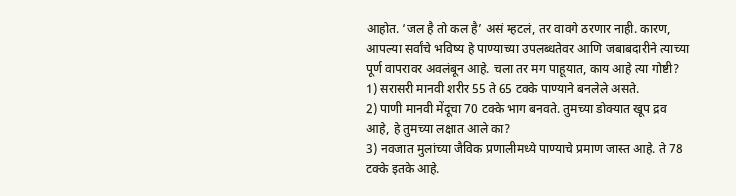आहोत. ‘जल है तो कल है’ असं म्हटलं, तर वावगे ठरणार नाही. कारण, आपल्या सर्वांचे भविष्य हे पाण्याच्या उपलब्धतेवर आणि जबाबदारीने त्याच्या पूर्ण वापरावर अवलंबून आहे. चला तर मग पाहूयात, काय आहे त्या गोष्टी?
1) सरासरी मानवी शरीर 55 ते 65 टक्के पाण्याने बनलेले असते.
2) पाणी मानवी मेंदूचा 70 टक्के भाग बनवते. तुमच्या डोक्यात खूप द्रव आहे, हे तुमच्या लक्षात आले का?
3) नवजात मुलांच्या जैविक प्रणालीमध्ये पाण्याचे प्रमाण जास्त आहे. ते 78 टक्के इतके आहे.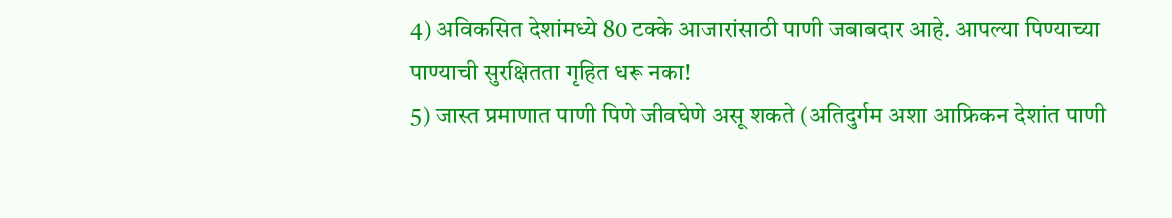4) अविकसित देशांमध्ये 80 टक्के आजारांसाठी पाणी जबाबदार आहे. आपल्या पिण्याच्या पाण्याची सुरक्षितता गृहित धरू नका!
5) जास्त प्रमाणात पाणी पिणे जीवघेणे असू शकते (अतिदुर्गम अशा आफ्रिकन देशांत पाणी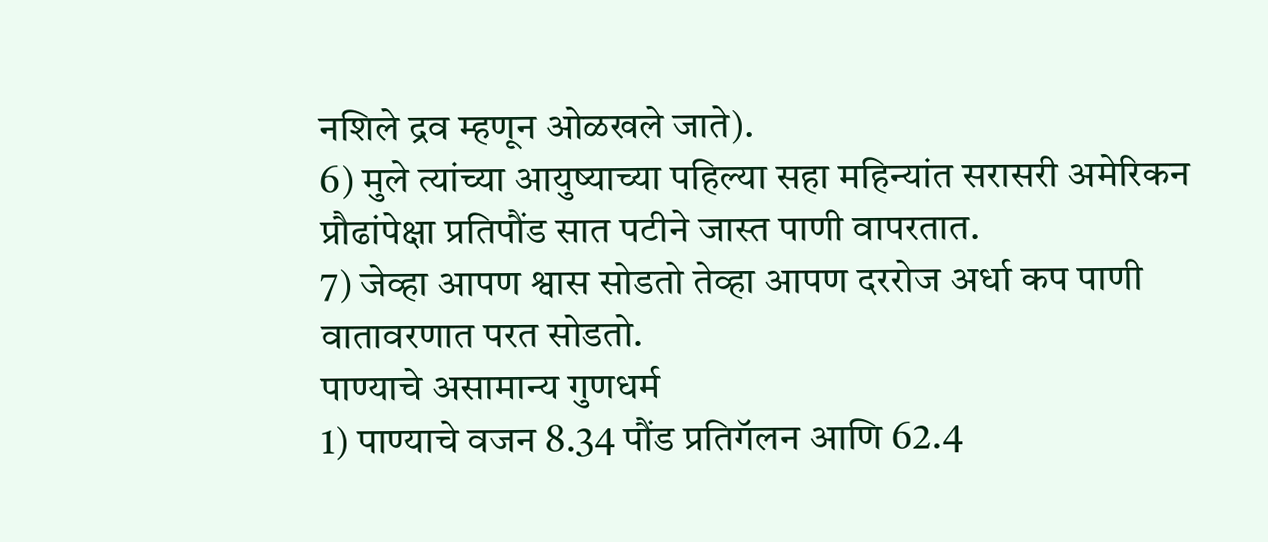नशिले द्रव म्हणून ओळखले जाते).
6) मुले त्यांच्या आयुष्याच्या पहिल्या सहा महिन्यांत सरासरी अमेरिकन प्रौढांपेक्षा प्रतिपौंड सात पटीने जास्त पाणी वापरतात.
7) जेव्हा आपण श्वास सोडतो तेव्हा आपण दररोज अर्धा कप पाणी वातावरणात परत सोडतो.
पाण्याचे असामान्य गुणधर्म
1) पाण्याचे वजन 8.34 पौंड प्रतिगॅलन आणि 62.4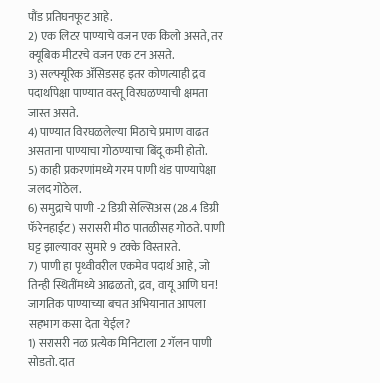पौंड प्रतिघनफूट आहे.
2) एक लिटर पाण्याचे वजन एक किलो असते, तर क्यूबिक मीटरचे वजन एक टन असते.
3) सल्फ्यूरिक ॲसिडसह इतर कोणत्याही द्रव पदार्थापेक्षा पाण्यात वस्तू विरघळण्याची क्षमता जास्त असते.
4) पाण्यात विरघळलेल्या मिठाचे प्रमाण वाढत असताना पाण्याचा गोठण्याचा बिंदू कमी होतो.
5) काही प्रकरणांमध्ये गरम पाणी थंड पाण्यापेक्षा जलद गोठेल.
6) समुद्राचे पाणी -2 डिग्री सेल्सिअस (28.4 डिग्री फॅरेनहाईट) सरासरी मीठ पातळीसह गोठते. पाणी घट्ट झाल्यावर सुमारे 9 टक्के विस्तारते.
7) पाणी हा पृथ्वीवरील एकमेव पदार्थ आहे, जो तिन्ही स्थितींमध्ये आढळतो, द्रव, वायू आणि घन!
जागतिक पाण्याच्या बचत अभियानात आपला सहभाग कसा देता येईल?
1) सरासरी नळ प्रत्येक मिनिटाला 2 गॅलन पाणी सोडतो. दात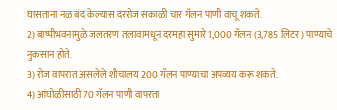घासताना नळ बंद केल्यास दररोज सकाळी चार गॅलन पाणी वाचू शकते.
2) बाष्पीभवनामुळे जलतरण तलावामधून दरमहा सुमारे 1,000 गॅलन (3,785 लिटर) पाण्याचे नुकसान होते.
3) रोज वापरात असलेले शौचालय 200 गॅलन पाण्याचा अपव्यय करू शकते.
4) आंघोळीसाठी 70 गॅलन पाणी वापरता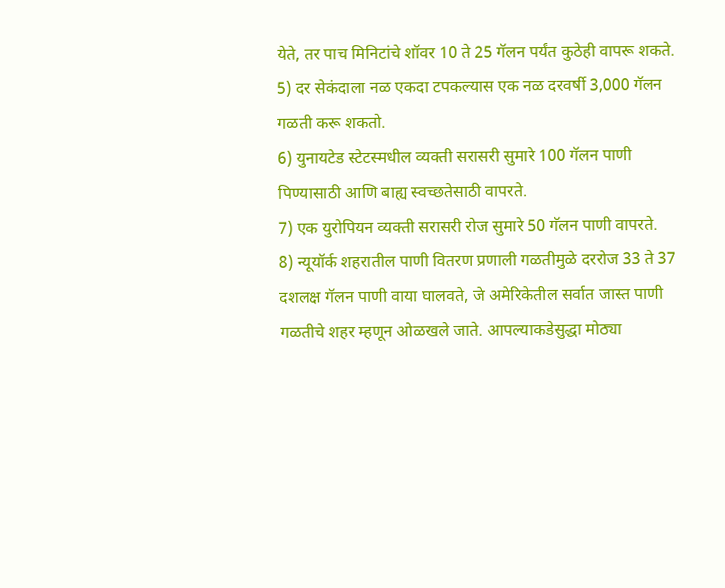येते, तर पाच मिनिटांचे शॉवर 10 ते 25 गॅलन पर्यंत कुठेही वापरू शकते.
5) दर सेकंदाला नळ एकदा टपकल्यास एक नळ दरवर्षी 3,000 गॅलन गळती करू शकतो.
6) युनायटेड स्टेटस्मधील व्यक्ती सरासरी सुमारे 100 गॅलन पाणी पिण्यासाठी आणि बाह्य स्वच्छतेसाठी वापरते.
7) एक युरोपियन व्यक्ती सरासरी रोज सुमारे 50 गॅलन पाणी वापरते.
8) न्यूयॉर्क शहरातील पाणी वितरण प्रणाली गळतीमुळे दररोज 33 ते 37 दशलक्ष गॅलन पाणी वाया घालवते, जे अमेरिकेतील सर्वात जास्त पाणी गळतीचे शहर म्हणून ओळखले जाते. आपल्याकडेसुद्धा मोठ्या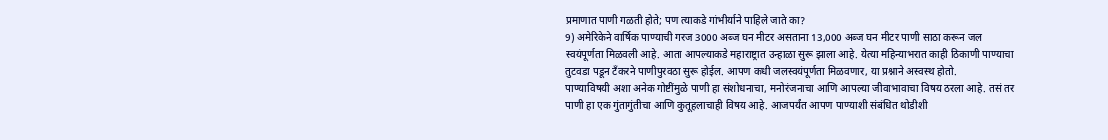प्रमाणात पाणी गळती होते; पण त्याकडे गांभीर्याने पाहिले जाते का?
9) अमेरिकेने वार्षिक पाण्याची गरज 3000 अब्ज घन मीटर असताना 13,000 अब्ज घन मीटर पाणी साठा करून जल स्वयंपूर्णता मिळवली आहे. आता आपल्याकडे महाराष्ट्रात उन्हाळा सुरू झाला आहे. येत्या महिन्याभरात काही ठिकाणी पाण्याचा तुटवडा पडून टँकरने पाणीपुरवठा सुरू होईल. आपण कधी जलस्वयंपूर्णता मिळवणार, या प्रश्नाने अस्वस्थ होतो.
पाण्याविषयी अशा अनेक गोष्टींमुळे पाणी हा संशोधनाचा, मनोरंजनाचा आणि आपल्या जीवाभावाचा विषय ठरला आहे. तसं तर पाणी हा एक गुंतागुंतीचा आणि कुतूहलाचाही विषय आहे. आजपर्यंत आपण पाण्याशी संबंधित थोडीशी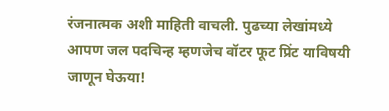रंजनात्मक अशी माहिती वाचली. पुढच्या लेखांमध्ये आपण जल पदचिन्ह म्हणजेच वॉटर फूट प्रिंट याविषयी जाणून घेऊया!